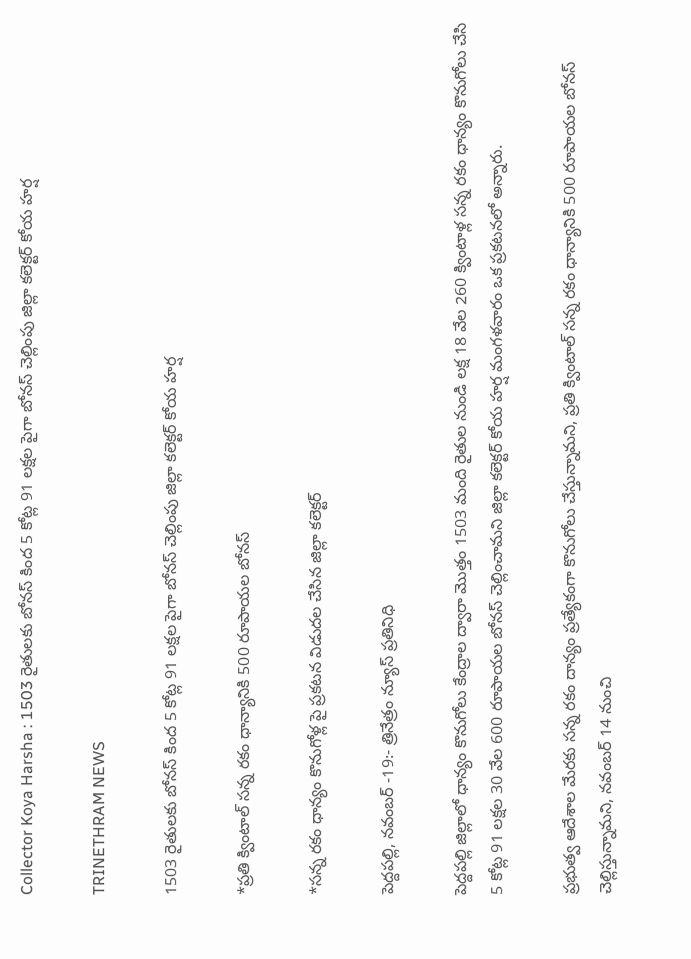Collector Koya Harsha : 1503 రైతులకు బోనస్ కింద 5 కోట్ల 91 లక్షల పైగా బోనస్ చెల్లింపు జిల్లా కలెక్టర్ కోయ హర్ష

TRINETHRAM NEWS

1503 రైతులకు బోనస్ కింద 5 కోట్ల 91 లక్షల పైగా బోనస్ చెల్లింపు జిల్లా కలెక్టర్ కోయ హర్ష

*ప్రతి క్వింటాల్ సన్న రకం ధాన్యానికి 500 రూపాయల బోనస్

*సన్న రకం ధాన్యం కొనుగోళ్ల పై ప్రకటన విడుదల చేసిన జిల్లా కలెక్టర్

పెద్దపల్లి, నవంబర్ -19:- త్రినేత్రం న్యూస్ ప్రతినిధి

పెద్దపల్లి జిల్లాలో ధాన్యం కొనుగోలు కేంద్రాల ద్వారా మొత్తం 1503 మంది రైతుల నుండి లక్ష 18 వేల 260 క్వింటాళ్ల సన్న రకం ధాన్యం కొనుగోలు చేసి 5 కోట్ల 91 లక్షల 30 వేల 600 రూపాయల బోనస్ చెల్లించామని జిల్లా కలెక్టర్ కోయ హర్ష మంగళవారం ఒక ప్రకటనలో అన్నారు.

ప్రభుత్వ ఆదేశాల మేరకు సన్న రకం దాన్యం ప్రత్యేకంగా కొనుగోలు చేస్తున్నామని, ప్రతి క్వింటాల్ సన్న రకం ధాన్యానికి 500 రూపాయల బోనస్ చెల్లిస్తున్నామని, నవంబర్ 14 నుంచి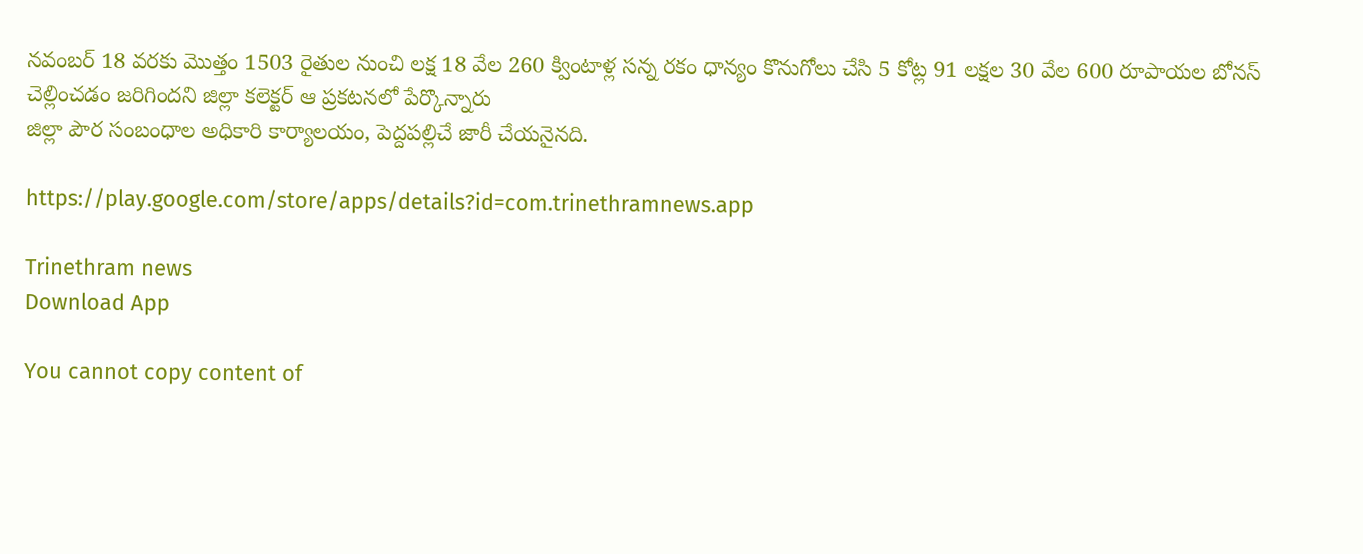నవంబర్ 18 వరకు మొత్తం 1503 రైతుల నుంచి లక్ష 18 వేల 260 క్వింటాళ్ల సన్న రకం ధాన్యం కొనుగోలు చేసి 5 కోట్ల 91 లక్షల 30 వేల 600 రూపాయల బోనస్
చెల్లించడం జరిగిందని జిల్లా కలెక్టర్ ఆ ప్రకటనలో పేర్కొన్నారు
జిల్లా పౌర సంబంధాల అధికారి కార్యాలయం, పెద్దపల్లిచే జారీ చేయనైనది.

https://play.google.com/store/apps/details?id=com.trinethramnews.app

Trinethram news
Download App

You cannot copy content of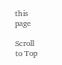this page

Scroll to Top